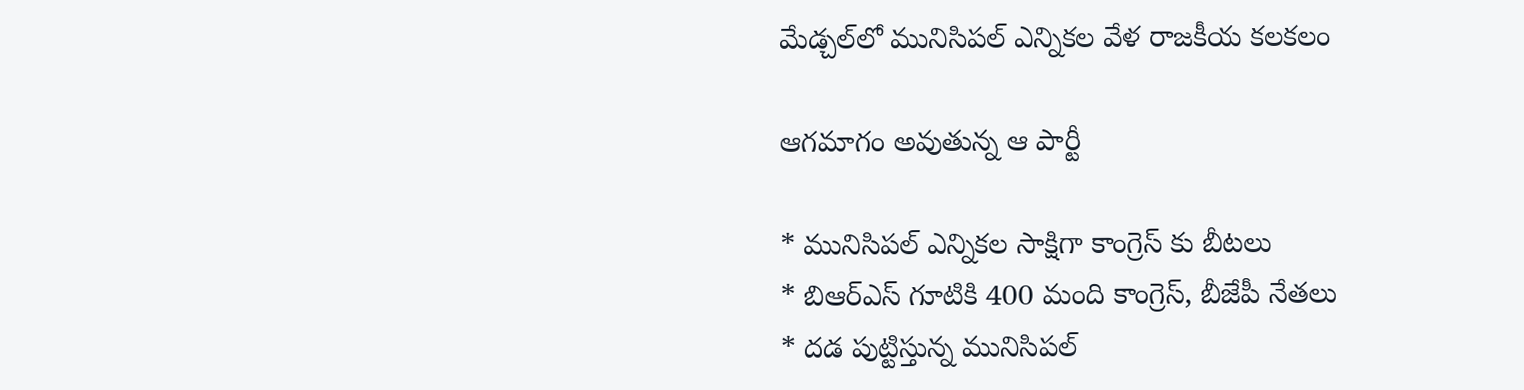మేడ్చల్‌లో మునిసిపల్ ఎన్నికల వేళ రాజకీయ కలకలం

ఆగమాగం అవుతున్న ఆ పార్టీ

* మునిసిపల్ ఎన్నికల సాక్షిగా కాంగ్రెస్ కు బీటలు
* బిఆర్ఎస్ గూటికి 400 మంది కాంగ్రెస్, బీజేపీ నేతలు
* దడ పుట్టిస్తున్న మునిసిపల్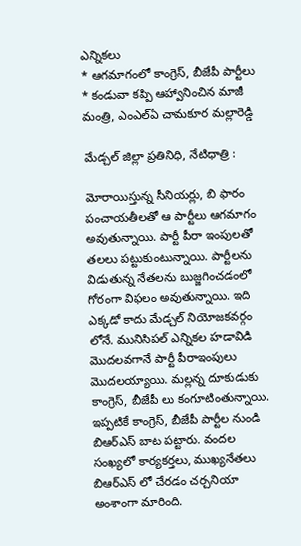ఎన్నికలు
* ఆగమాగంలో కాంగ్రెస్, బీజేపీ పార్టీలు
* కండువా కప్పి ఆహ్వానించిన మాజీ మంత్రి, ఎంఎల్ఏ చామకూర మల్లారెడ్డి

మేడ్చల్ జిల్లా ప్రతినిధి, నేటిధాత్రి :

మోరాయిస్తున్న సీనియర్లు, బి ఫారం పంచాయతీలతో ఆ పార్టీలు ఆగమాగం అవుతున్నాయి. పార్టీ పీరా ఇంపులతో తలలు పట్టుకుంటున్నాయి. పార్టీలను విడుతున్న నేతలను బుజ్జగించడంలో గోరంగా విఫలం అవుతున్నాయి. ఇది ఎక్కడో కాదు మేడ్చల్ నియోజకవర్గం లోనే. మునిసిపల్ ఎన్నికల హడావిడి మొదలవగానే పార్టీ పీరాఇంపులు మొదలయ్యాయి. మల్లన్న దూకుడుకు కాంగ్రెస్, బీజేపీ లు కంగూటింతున్నాయి. ఇప్పటికే కాంగ్రెస్, బీజేపీ పార్టీల నుండి బిఆర్ఎస్ బాట పట్టారు. వందల సంఖ్యలో కార్యకర్తలు, ముఖ్యనేతలు బిఆర్ఎస్ లో చేరడం చర్చనియా అంశాంగా మారింది.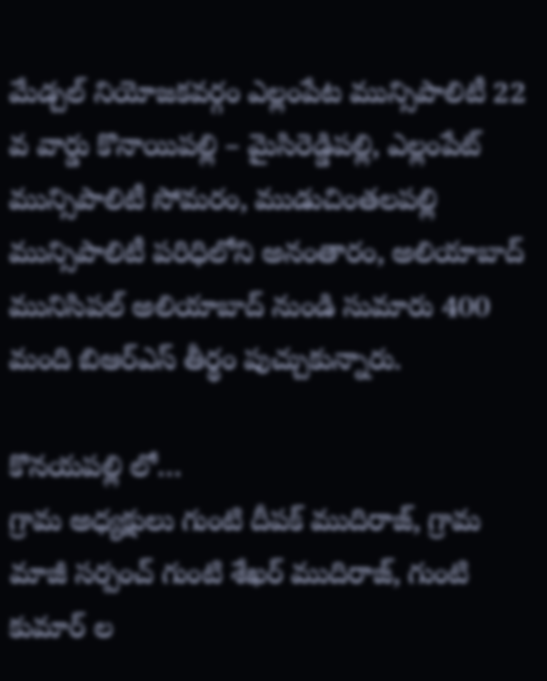మేడ్చల్ నియోజకవర్గం ఎల్లంపేట మున్సిపాలిటీ 22 వ వార్డు కొనాయిపల్లి – మైసిరెడ్డిపల్లి, ఎల్లంపేట్ మున్సిపాలిటీ సోమరం, ముడుచింతలపల్లి మున్సిపాలిటీ పరిధిలోని అనంతారం, అలియాబాద్ మునిసిపల్ అలియాబాద్ నుండి సుమారు 400 మంది బిఆర్ఎస్ తీర్థం పుచ్చుకున్నారు.

కొనయపల్లి లో…
గ్రామ అధ్యక్షులు గుంటి దీపక్ ముదిరాజ్, గ్రామ మాజీ సర్పంచ్ గుంటి శేఖర్ ముదిరాజ్, గుంటి కుమార్ ల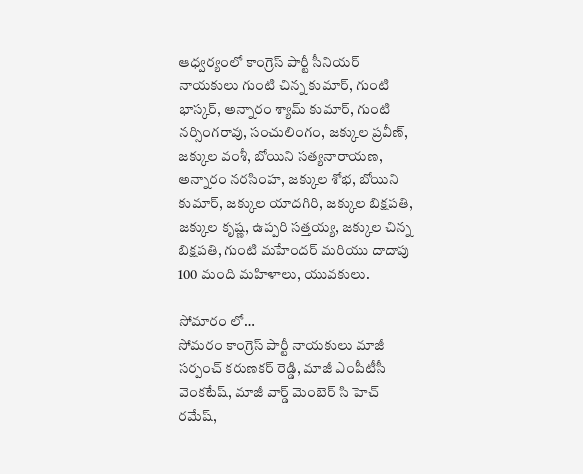ఆధ్వర్యంలో కాంగ్రెస్ పార్టీ సీనియర్ నాయకులు గుంటి చిన్న కుమార్, గుంటి భాస్కర్, అన్నారం శ్యామ్ కుమార్, గుంటి నర్సింగరావు, సంచులింగం, జక్కుల ప్రవీణ్, జక్కుల వంశీ, బోయిని సత్యనారాయణ, అన్నారం నరసింహ, జక్కుల శోభ, బోయిని కుమార్, జక్కుల యాదగిరి, జక్కుల బిక్షపతి, జక్కుల కృష్ణ, ఉప్పరి సత్తయ్య, జక్కుల చిన్న బిక్షపతి, గుంటి మహేందర్ మరియు దాదాపు 100 మంది మహిళాలు, యువకులు.

సోమారం లో…
సోమరం కాంగ్రెస్ పార్టీ నాయకులు మాజీ సర్పంచ్ కరుణకర్ రెడ్డి, మాజీ ఎంపీటీసీ వెంకటేష్, మాజీ వార్డ్ మెంబెర్ సి హెచ్ రమేష్,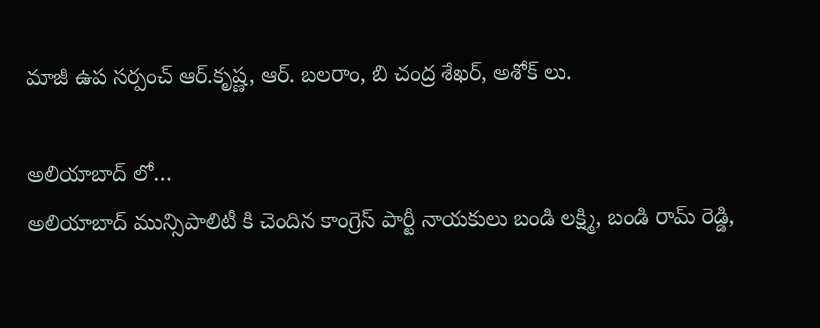మాజీ ఉప సర్పంచ్ ఆర్.కృష్ణ, ఆర్. బలరాం, బి చంద్ర శేఖర్, అశోక్ లు.

అలియాబాద్ లో…
అలియాబాద్ మున్సిపాలిటీ కి చెందిన కాంగ్రెస్ పార్టీ నాయకులు బండి లక్ష్మి, బండి రామ్ రెడ్డి,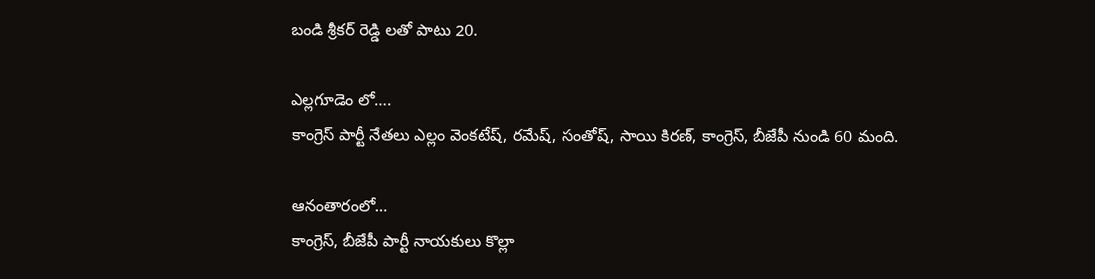బండి శ్రీకర్ రెడ్డి లతో పాటు 20.

ఎల్లగూడెం లో….
కాంగ్రెస్ పార్టీ నేతలు ఎల్లం వెంకటేష్, రమేష్, సంతోష్, సాయి కిరణ్, కాంగ్రెస్, బీజేపీ నుండి 60 మంది.

ఆనంతారంలో…
కాంగ్రెస్, బీజేపీ పార్టీ నాయకులు కొల్లా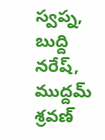స్వప్న, బుద్ది నరేష్, ముద్దమ్ శ్రవణ్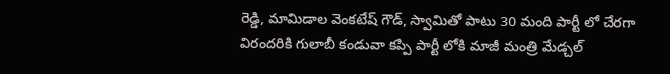రెడ్డి, మామిడాల వెంకటేష్ గౌడ్, స్వామితో పాటు 30 మంది పార్టీ లో చేరగా విరందరికి గులాబీ కండువా కప్పి పార్టీ లోకి మాజీ మంత్రి మేడ్చల్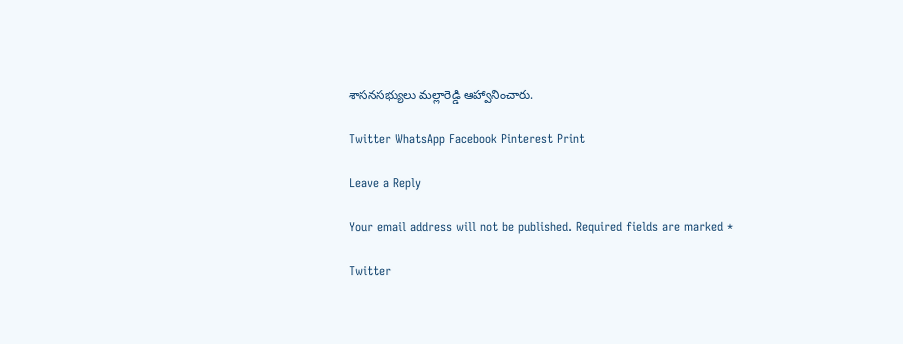శాసనసభ్యులు మల్లారెడ్డి ఆహ్వానించారు.

Twitter WhatsApp Facebook Pinterest Print

Leave a Reply

Your email address will not be published. Required fields are marked *

Twitter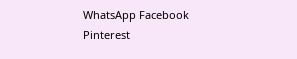WhatsApp Facebook Pinterest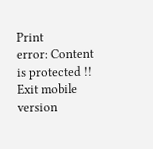Print
error: Content is protected !!
Exit mobile version